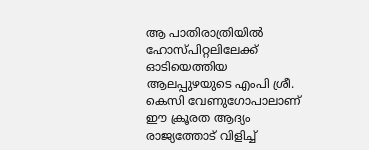ആ പാതിരാത്രിയിൽ ഹോസ്പിറ്റലിലേക്ക് ഓടിയെത്തിയ ആലപ്പുഴയുടെ എംപി ശ്രീ. കെസി വേണുഗോപാലാണ് ഈ ക്രൂരത ആദ്യം രാജ്യത്തോട് വിളിച്ച്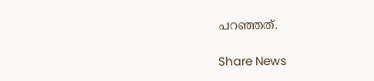പറഞ്ഞത്.

Share News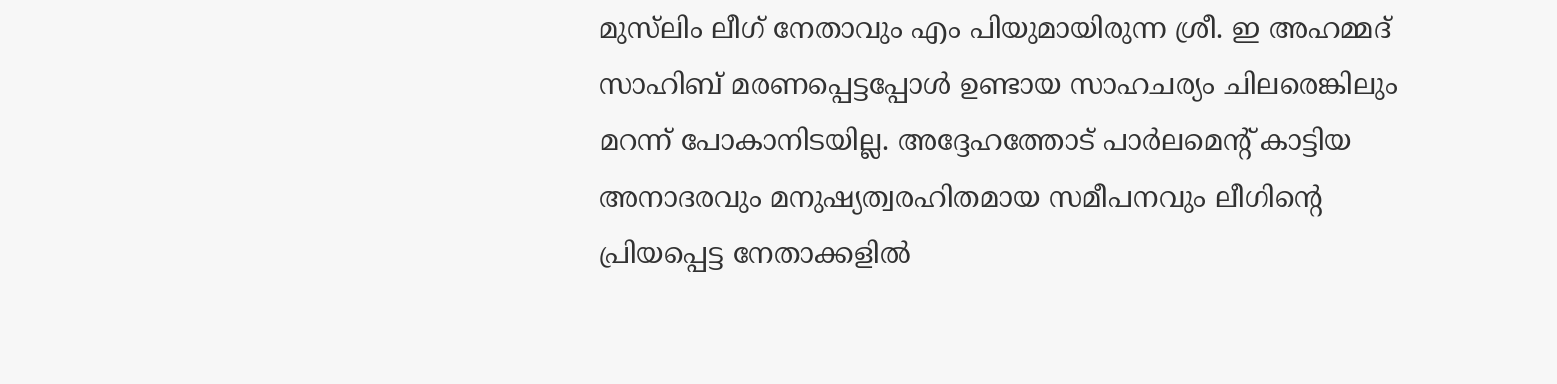മുസ്‌ലിം ലീഗ് നേതാവും എം പിയുമായിരുന്ന ശ്രീ. ഇ അഹമ്മദ് സാഹിബ് മരണപ്പെട്ടപ്പോൾ ഉണ്ടായ സാഹചര്യം ചിലരെങ്കിലും മറന്ന് പോകാനിടയില്ല. അദ്ദേഹത്തോട് പാർലമെൻ്റ് കാട്ടിയ അനാദരവും മനുഷ്യത്വരഹിതമായ സമീപനവും ലീഗിൻ്റെ പ്രിയപ്പെട്ട നേതാക്കളിൽ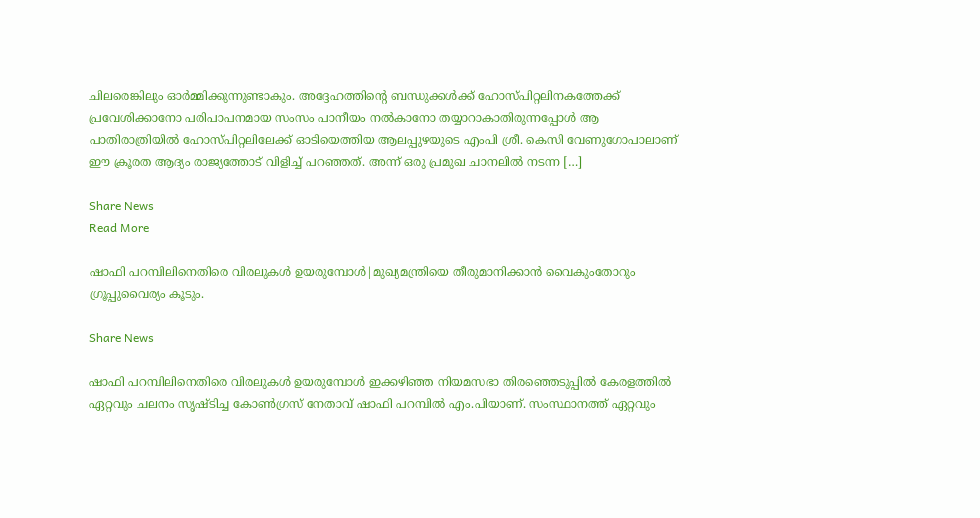ചിലരെങ്കിലും ഓർമ്മിക്കുന്നുണ്ടാകും. അദ്ദേഹത്തിൻ്റെ ബന്ധുക്കൾക്ക് ഹോസ്പിറ്റലിനകത്തേക്ക് പ്രവേശിക്കാനോ പരിപാപനമായ സംസം പാനീയം നൽകാനോ തയ്യാറാകാതിരുന്നപ്പോൾ ആ പാതിരാത്രിയിൽ ഹോസ്പിറ്റലിലേക്ക് ഓടിയെത്തിയ ആലപ്പുഴയുടെ എംപി ശ്രീ. കെസി വേണുഗോപാലാണ് ഈ ക്രൂരത ആദ്യം രാജ്യത്തോട് വിളിച്ച് പറഞ്ഞത്. അന്ന് ഒരു പ്രമുഖ ചാനലിൽ നടന്ന […]

Share News
Read More

ഷാഫി പറമ്പിലിനെതിരെ വിരലുകള്‍ ഉയരുമ്പോള്‍|മുഖ്യമന്ത്രിയെ തീരുമാനിക്കാന്‍ വൈകുംതോറും ഗ്രൂപ്പുവൈര്യം കൂടും.

Share News

ഷാഫി പറമ്പിലിനെതിരെ വിരലുകള്‍ ഉയരുമ്പോള്‍ ഇക്കഴിഞ്ഞ നിയമസഭാ തിരഞ്ഞെടുപ്പില്‍ കേരളത്തില്‍ ഏറ്റവും ചലനം സൃഷ്ടിച്ച കോണ്‍ഗ്രസ് നേതാവ് ഷാഫി പറമ്പില്‍ എം.പിയാണ്. സംസ്ഥാനത്ത് ഏറ്റവും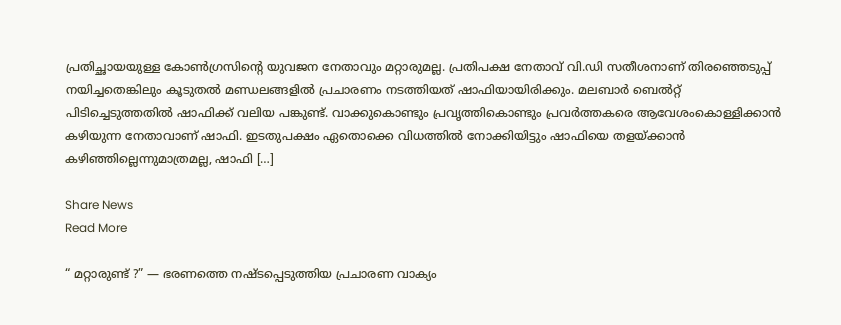പ്രതിച്ഛായയുള്ള കോണ്‍ഗ്രസിന്റെ യുവജന നേതാവും മറ്റാരുമല്ല. പ്രതിപക്ഷ നേതാവ് വി.ഡി സതീശനാണ് തിരഞ്ഞെടുപ്പ് നയിച്ചതെങ്കിലും കൂടുതല്‍ മണ്ഡലങ്ങളില്‍ പ്രചാരണം നടത്തിയത് ഷാഫിയായിരിക്കും. മലബാര്‍ ബെല്‍റ്റ് പിടിച്ചെടുത്തതില്‍ ഷാഫിക്ക് വലിയ പങ്കുണ്ട്. വാക്കുകൊണ്ടും പ്രവൃത്തികൊണ്ടും പ്രവര്‍ത്തകരെ ആവേശംകൊള്ളിക്കാന്‍ കഴിയുന്ന നേതാവാണ് ഷാഫി. ഇടതുപക്ഷം ഏതൊക്കെ വിധത്തില്‍ നോക്കിയിട്ടും ഷാഫിയെ തളയ്ക്കാന്‍ കഴിഞ്ഞില്ലെന്നുമാത്രമല്ല, ഷാഫി […]

Share News
Read More

“ മറ്റാരുണ്ട് ?” — ഭരണത്തെ നഷ്ടപ്പെടുത്തിയ പ്രചാരണ വാക്യം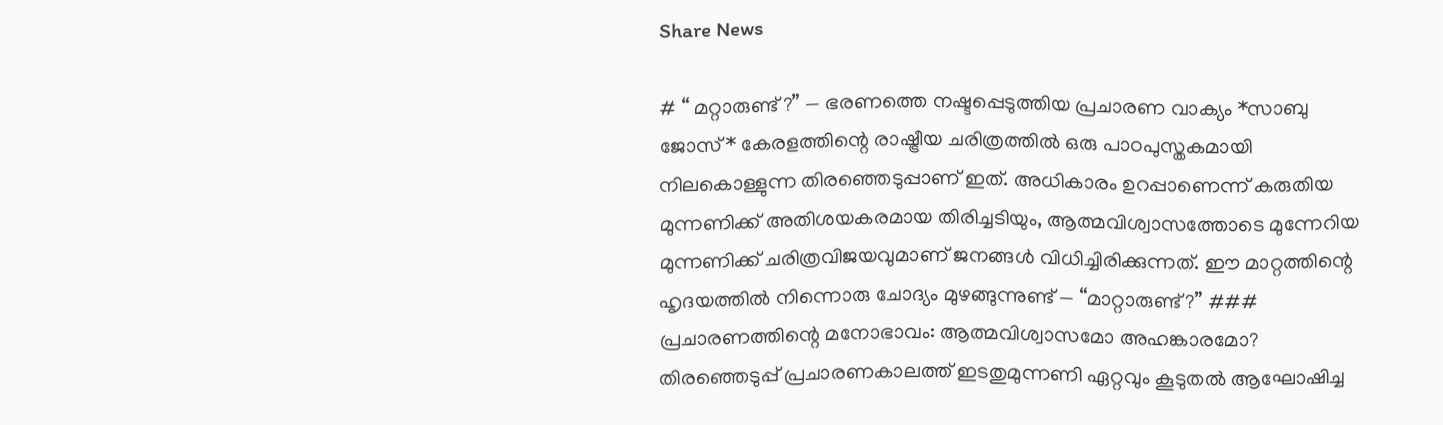Share News

# “ മറ്റാരുണ്ട് ?” — ഭരണത്തെ നഷ്ടപ്പെടുത്തിയ പ്രചാരണ വാക്യം *സാബു ജോസ്* കേരളത്തിന്റെ രാഷ്ട്രീയ ചരിത്രത്തിൽ ഒരു പാഠപുസ്തകമായി നിലകൊള്ളുന്ന തിരഞ്ഞെടുപ്പാണ് ഇത്. അധികാരം ഉറപ്പാണെന്ന് കരുതിയ മുന്നണിക്ക് അതിശയകരമായ തിരിച്ചടിയും, ആത്മവിശ്വാസത്തോടെ മുന്നേറിയ മുന്നണിക്ക് ചരിത്രവിജയവുമാണ് ജനങ്ങൾ വിധിച്ചിരിക്കുന്നത്. ഈ മാറ്റത്തിന്റെ ഹൃദയത്തിൽ നിന്നൊരു ചോദ്യം മുഴങ്ങുന്നുണ്ട് — “മാറ്റാരുണ്ട്?” ### പ്രചാരണത്തിന്റെ മനോഭാവം: ആത്മവിശ്വാസമോ അഹങ്കാരമോ? തിരഞ്ഞെടുപ്പ് പ്രചാരണകാലത്ത് ഇടതുമുന്നണി ഏറ്റവും കൂടുതൽ ആഘോഷിച്ച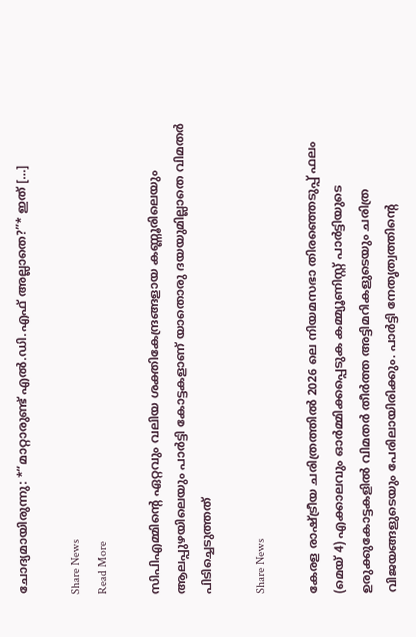ചോദ്യമായിരുന്നു: *“മാറ്റാരുണ്ട് എൽ.ഡി.എഫ് അല്ലാതെ?”* ഇത് […]

Share News
Read More

സിപിഎമ്മിന്റെ ഏറ്റവും വലിയ ശക്തികേന്ദ്രങ്ങളായ കണ്ണൂരിലെയും ആലപ്പുഴയിലെയും പാർട്ടി കോട്ടകളാണ് യാതൊരു ദയയുമില്ലാതെ വിമതർ പിടിച്ചെടുത്തത്

Share News

കേരള രാഷ്ട്രീയ ചരിത്രത്തിൽ 2026 ലെ നിയമസഭാ തിരഞ്ഞെടുപ്പ് ഫലം (മെയ് 4) എക്കാലവും ഓർമ്മിക്കപ്പെടുക കമ്മ്യൂണിസ്റ്റ് പാർട്ടിയുടെ ഉരുക്കുകോട്ടകളിൽ വിമതർ തീർത്ത അട്ടിമറികളുടെയും ചരിത്ര വിജയങ്ങളുടെയും പേരിലായിരിക്കും. പാർട്ടി നേതൃത്വത്തിന്റെ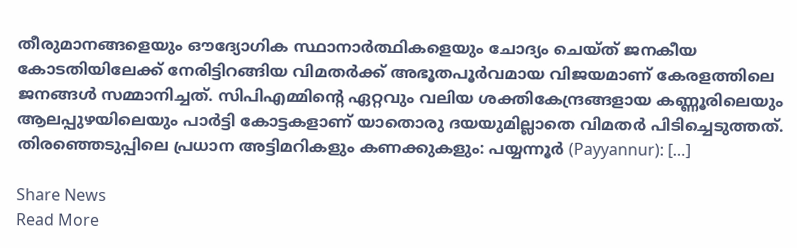തീരുമാനങ്ങളെയും ഔദ്യോഗിക സ്ഥാനാർത്ഥികളെയും ചോദ്യം ചെയ്ത് ജനകീയ കോടതിയിലേക്ക് നേരിട്ടിറങ്ങിയ വിമതർക്ക് അഭൂതപൂർവമായ വിജയമാണ് കേരളത്തിലെ ജനങ്ങൾ സമ്മാനിച്ചത്. സിപിഎമ്മിന്റെ ഏറ്റവും വലിയ ശക്തികേന്ദ്രങ്ങളായ കണ്ണൂരിലെയും ആലപ്പുഴയിലെയും പാർട്ടി കോട്ടകളാണ് യാതൊരു ദയയുമില്ലാതെ വിമതർ പിടിച്ചെടുത്തത്. തിരഞ്ഞെടുപ്പിലെ പ്രധാന അട്ടിമറികളും കണക്കുകളും: പയ്യന്നൂർ (Payyannur): […]

Share News
Read More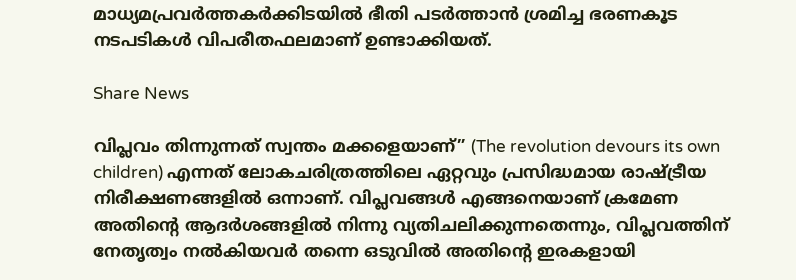മാധ്യമപ്രവർത്തകർക്കിടയിൽ ഭീതി പടർത്താൻ ശ്രമിച്ച ഭരണകൂട നടപടികൾ വിപരീതഫലമാണ് ഉണ്ടാക്കിയത്.

Share News

വിപ്ലവം തിന്നുന്നത് സ്വന്തം മക്കളെയാണ്” (The revolution devours its own children) എന്നത് ലോകചരിത്രത്തിലെ ഏറ്റവും പ്രസിദ്ധമായ രാഷ്ട്രീയ നിരീക്ഷണങ്ങളിൽ ഒന്നാണ്. വിപ്ലവങ്ങൾ എങ്ങനെയാണ് ക്രമേണ അതിന്റെ ആദർശങ്ങളിൽ നിന്നു വ്യതിചലിക്കുന്നതെന്നും, വിപ്ലവത്തിന് നേതൃത്വം നൽകിയവർ തന്നെ ഒടുവിൽ അതിന്റെ ഇരകളായി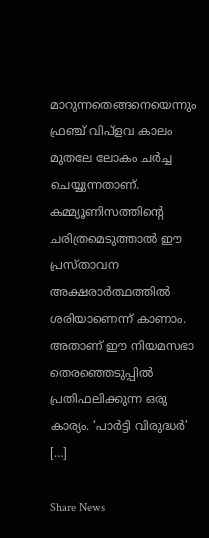മാറുന്നതെങ്ങനെയെന്നും ഫ്രഞ്ച് വിപ്ളവ കാലം മുതലേ ലോകം ചർച്ച ചെയ്യുന്നതാണ്. കമ്മ്യൂണിസത്തിന്റെ ചരിത്രമെടുത്താൽ ഈ പ്രസ്താവന അക്ഷരാർത്ഥത്തിൽ ശരിയാണെന്ന് കാണാം. അതാണ് ഈ നിയമസഭാ തെരഞ്ഞെടുപ്പിൽ പ്രതിഫലിക്കുന്ന ഒരു കാര്യം. ‘പാർട്ടി വിരുദ്ധർ’ […]

Share News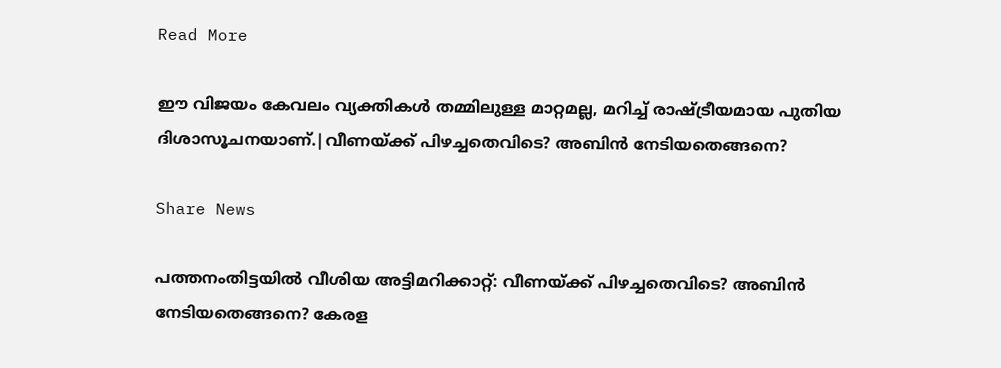Read More

ഈ വിജയം കേവലം വ്യക്തികൾ തമ്മിലുള്ള മാറ്റമല്ല, മറിച്ച് രാഷ്ട്രീയമായ പുതിയ ദിശാസൂചനയാണ്.|വീണയ്ക്ക് പിഴച്ചതെവിടെ? അബിൻ നേടിയതെങ്ങനെ?

Share News

പത്തനംതിട്ടയിൽ വീശിയ അട്ടിമറിക്കാറ്റ്: വീണയ്ക്ക് പിഴച്ചതെവിടെ? അബിൻ നേടിയതെങ്ങനെ? കേരള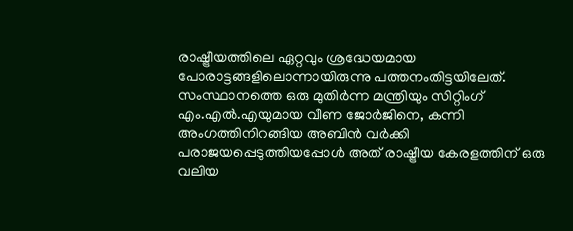രാഷ്ട്രീയത്തിലെ ഏറ്റവും ശ്രദ്ധേയമായ പോരാട്ടങ്ങളിലൊന്നായിരുന്നു പത്തനംതിട്ടയിലേത്. സംസ്ഥാനത്തെ ഒരു മുതിർന്ന മന്ത്രിയും സിറ്റിംഗ് എം.എൽ.എയുമായ വീണ ജോർജിനെ, കന്നി അംഗത്തിനിറങ്ങിയ അബിൻ വർക്കി പരാജയപ്പെടുത്തിയപ്പോൾ അത് രാഷ്ട്രീയ കേരളത്തിന് ഒരു വലിയ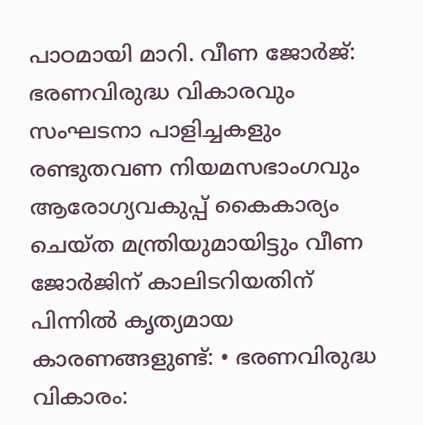പാഠമായി മാറി. വീണ ജോർജ്: ഭരണവിരുദ്ധ വികാരവും സംഘടനാ പാളിച്ചകളും രണ്ടുതവണ നിയമസഭാംഗവും ആരോഗ്യവകുപ്പ് കൈകാര്യം ചെയ്ത മന്ത്രിയുമായിട്ടും വീണ ജോർജിന് കാലിടറിയതിന് പിന്നിൽ കൃത്യമായ കാരണങ്ങളുണ്ട്: • ഭരണവിരുദ്ധ വികാരം: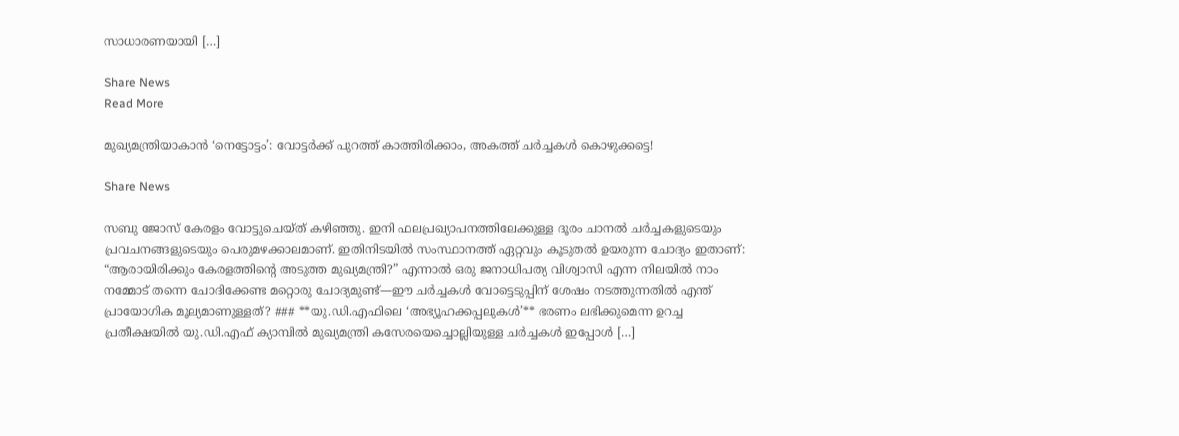സാധാരണയായി […]

Share News
Read More

മുഖ്യമന്ത്രിയാകാൻ ‘നെട്ടോട്ടം’: വോട്ടർക്ക് പുറത്ത് കാത്തിരിക്കാം, അകത്ത് ചർച്ചകൾ കൊഴുക്കട്ടെ!

Share News

സബു ജോസ് കേരളം വോട്ടുചെയ്ത് കഴിഞ്ഞു. ഇനി ഫലപ്രഖ്യാപനത്തിലേക്കുള്ള ദൂരം ചാനൽ ചർച്ചകളുടെയും പ്രവചനങ്ങളുടെയും പെരുമഴക്കാലമാണ്. ഇതിനിടയിൽ സംസ്ഥാനത്ത് ഏറ്റവും കൂടുതൽ ഉയരുന്ന ചോദ്യം ഇതാണ്: “ആരായിരിക്കും കേരളത്തിന്റെ അടുത്ത മുഖ്യമന്ത്രി?” എന്നാൽ ഒരു ജനാധിപത്യ വിശ്വാസി എന്ന നിലയിൽ നാം നമ്മോട് തന്നെ ചോദിക്കേണ്ട മറ്റൊരു ചോദ്യമുണ്ട്—ഈ ചർച്ചകൾ വോട്ടെടുപ്പിന് ശേഷം നടത്തുന്നതിൽ എന്ത് പ്രായോഗിക മൂല്യമാണുള്ളത്? ### **യു.ഡി.എഫിലെ ‘അഭ്യൂഹക്കപ്പലുകൾ’** ഭരണം ലഭിക്കുമെന്ന ഉറച്ച പ്രതീക്ഷയിൽ യു.ഡി.എഫ് ക്യാമ്പിൽ മുഖ്യമന്ത്രി കസേരയെച്ചൊല്ലിയുള്ള ചർച്ചകൾ ഇപ്പോൾ […]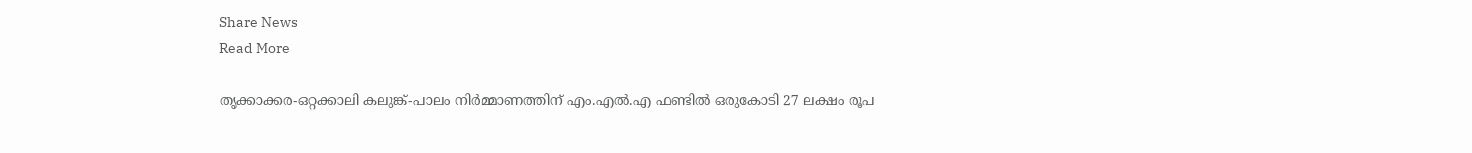Share News
Read More

തൃക്കാക്കര-ഒറ്റക്കാലി കലുങ്ക്-പാലം നിർമ്മാണത്തിന് എം.എൽ.എ ഫണ്ടിൽ ഒരുകോടി 27 ലക്ഷം രൂപ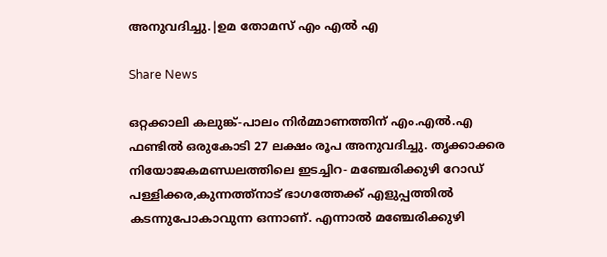അനുവദിച്ചു.|ഉമ തോമസ് എം എൽ എ

Share News

ഒറ്റക്കാലി കലുങ്ക്-പാലം നിർമ്മാണത്തിന് എം.എൽ.എ ഫണ്ടിൽ ഒരുകോടി 27 ലക്ഷം രൂപ അനുവദിച്ചു. തൃക്കാക്കര നിയോജകമണ്ഡലത്തിലെ ഇടച്ചിറ- മഞ്ചേരിക്കുഴി റോഡ് പള്ളിക്കര,കുന്നത്ത്നാട് ഭാഗത്തേക്ക് എളുപ്പത്തിൽ കടന്നുപോകാവുന്ന ഒന്നാണ്. എന്നാൽ മഞ്ചേരിക്കുഴി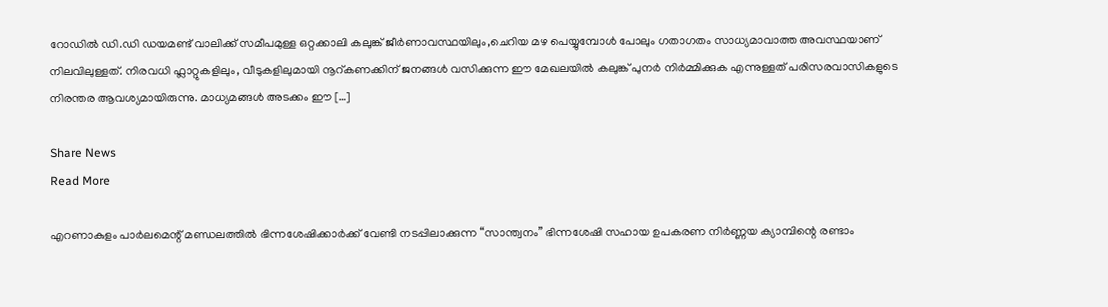റോഡിൽ ഡി.ഡി ഡയമണ്ട് വാലിക്ക് സമീപമുള്ള ഒറ്റക്കാലി കലുങ്ക് ജീർണാവസ്ഥയിലും,ചെറിയ മഴ പെയ്യുമ്പോൾ പോലും ഗതാഗതം സാധ്യമാവാത്ത അവസ്ഥയാണ് നിലവിലുള്ളത്. നിരവധി ഫ്ലാറ്റുകളിലും, വീടുകളിലുമായി നൂറ്കണക്കിന് ജനങ്ങൾ വസിക്കുന്ന ഈ മേഖലയിൽ കലുങ്ക് പുനർ നിർമ്മിക്കുക എന്നുള്ളത് പരിസരവാസികളുടെ നിരന്തര ആവശ്യമായിരുന്നു. മാധ്യമങ്ങൾ അടക്കം ഈ […]

Share News
Read More

എറണാകുളം പാർലമെന്റ് മണ്ഡലത്തിൽ ഭിന്നശേഷിക്കാർക്ക് വേണ്ടി നടപ്പിലാക്കുന്ന “സാന്ത്വനം” ഭിന്നശേഷി സഹായ ഉപകരണ നിർണ്ണയ ക്യാമ്പിന്റെ രണ്ടാം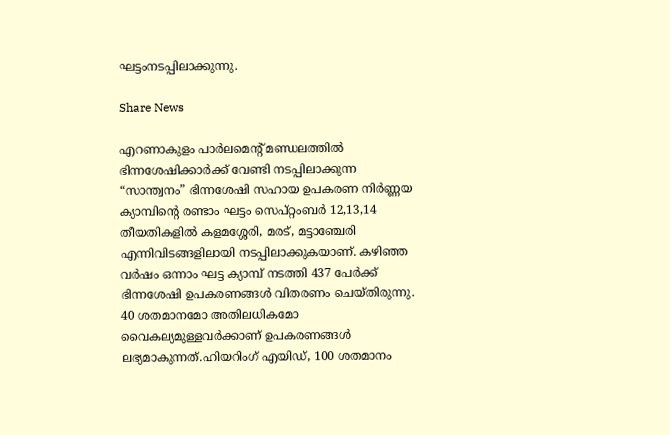ഘട്ടംനടപ്പിലാക്കുന്നു.

Share News

എറണാകുളം പാർലമെന്റ് മണ്ഡലത്തിൽ ഭിന്നശേഷിക്കാർക്ക് വേണ്ടി നടപ്പിലാക്കുന്ന “സാന്ത്വനം” ഭിന്നശേഷി സഹായ ഉപകരണ നിർണ്ണയ ക്യാമ്പിന്റെ രണ്ടാം ഘട്ടം സെപ്റ്റംബർ 12,13,14 തീയതികളിൽ കളമശ്ശേരി, മരട്, മട്ടാഞ്ചേരി എന്നിവിടങ്ങളിലായി നടപ്പിലാക്കുകയാണ്. കഴിഞ്ഞ വർഷം ഒന്നാം ഘട്ട ക്യാമ്പ് നടത്തി 437 പേർക്ക് ഭിന്നശേഷി ഉപകരണങ്ങൾ വിതരണം ചെയ്തിരുന്നു. 40 ശതമാനമോ അതിലധികമോ വൈകല്യമുള്ളവർക്കാണ് ഉപകരണങ്ങൾ ലഭ്യമാകുന്നത്.ഹിയറിംഗ് എയിഡ്, 100 ശതമാനം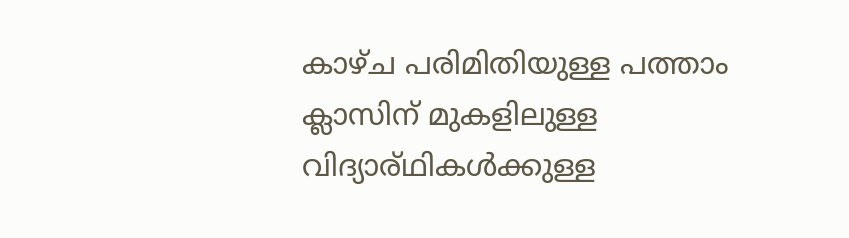കാഴ്ച പരിമിതിയുള്ള പത്താം ക്ലാസിന് മുകളിലുള്ള വിദ്യാര്ഥികൾക്കുള്ള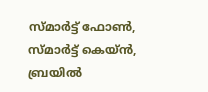സ്മാർട്ട് ഫോൺ, സ്മാർട്ട് കെയ്ൻ, ബ്രയിൽ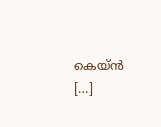കെയ്ൻ […]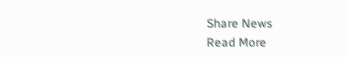Share News
Read More